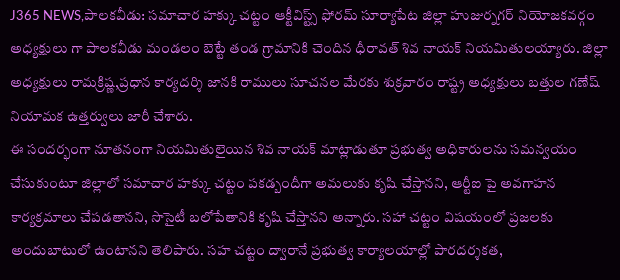J365 NEWS,పాలకవీడు: సమాచార హక్కు చట్టం ఆక్టీవిస్ట్స్ ఫోరమ్ సూర్యాపేట జిల్లా హుజుర్నగర్ నియోజకవర్గం అధ్యక్షులు గా పాలకవీడు మండలం బెట్టే తండ గ్రామానికి చెందిన ధీరావత్ శివ నాయక్ నియమితులయ్యారు. జిల్లా అధ్యక్షులు రామక్రిష్ణ,ప్రధాన కార్యదర్శి జానకి రాములు సూచనల మేరకు శుక్రవారం రాష్ట్ర అధ్యక్షులు బత్తుల గణేష్ నియామక ఉత్తర్వులు జారీ చేశారు.
ఈ సందర్భంగా నూతనంగా నియమితులైయిన శివ నాయక్ మాట్లాడుతూ ప్రభుత్వ అధికారులను సమన్వయం చేసుకుంటూ జిల్లాలో సమాచార హక్కు చట్టం పకడ్బందీగా అమలుకు కృషి చేస్తానని, ఆర్టీఐ పై అవగాహన కార్యక్రమాలు చేపడతానని, సొసైటీ బలోపేతానికి కృషి చేస్తానని అన్నారు. సహా చట్టం విషయంలో ప్రజలకు అందుబాటులో ఉంటానని తెలిపారు. సహ చట్టం ద్వారానే ప్రభుత్వ కార్యాలయాల్లో పారదర్శకత,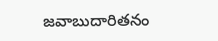జవాబుదారితనం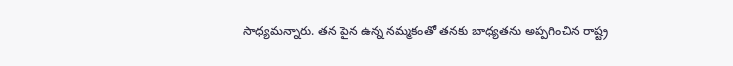సాధ్యమన్నారు. తన పైన ఉన్న నమ్మకంతో తనకు బాధ్యతను అప్పగించిన రాష్ట్ర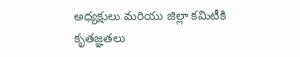అధ్యక్షులు మరియు జిల్లా కమిటీకి కృతజ్ఞతలు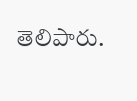తెలిపారు.